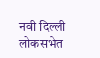नवी दिल्ली
लोकसभेत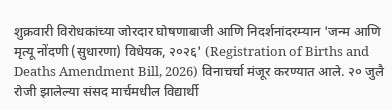शुक्रवारी विरोधकांच्या जोरदार घोषणाबाजी आणि निदर्शनांदरम्यान 'जन्म आणि मृत्यू नोंदणी (सुधारणा) विधेयक, २०२६' (Registration of Births and Deaths Amendment Bill, 2026) विनाचर्चा मंजूर करण्यात आले. २० जुलै रोजी झालेल्या संसद मार्चमधील विद्यार्थी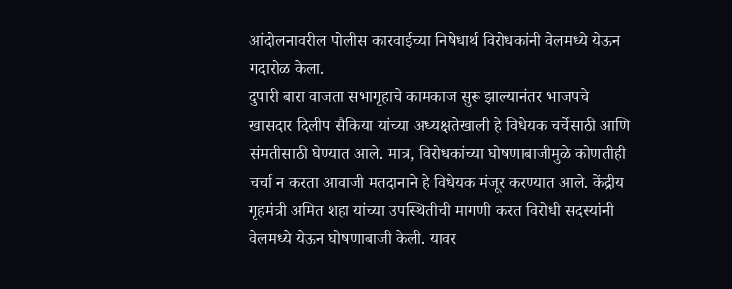आंदोलनावरील पोलीस कारवाईच्या निषेधार्थ विरोधकांनी वेलमध्ये येऊन गदारोळ केला.
दुपारी बारा वाजता सभागृहाचे कामकाज सुरू झाल्यानंतर भाजपचे खासदार दिलीप सैकिया यांच्या अध्यक्षतेखाली हे विधेयक चर्चेसाठी आणि संमतीसाठी घेण्यात आले. मात्र, विरोधकांच्या घोषणाबाजीमुळे कोणतीही चर्चा न करता आवाजी मतदानाने हे विधेयक मंजूर करण्यात आले. केंद्रीय गृहमंत्री अमित शहा यांच्या उपस्थितीची मागणी करत विरोधी सदस्यांनी वेलमध्ये येऊन घोषणाबाजी केली. यावर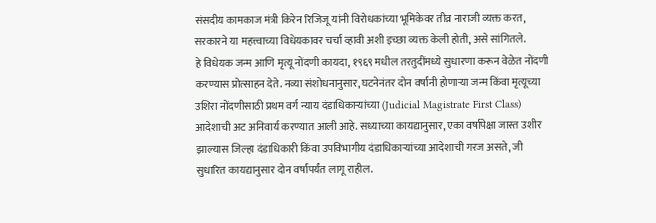संसदीय कामकाज मंत्री किरेन रिजिजू यांनी विरोधकांच्या भूमिकेवर तीव्र नाराजी व्यक्त करत, सरकारने या महत्त्वाच्या विधेयकावर चर्चा व्हावी अशी इच्छा व्यक्त केली होती, असे सांगितले.
हे विधेयक जन्म आणि मृत्यू नोंदणी कायदा, १९६९ मधील तरतुदींमध्ये सुधारणा करून वेळेत नोंदणी करण्यास प्रोत्साहन देते. नव्या संशोधनानुसार, घटनेनंतर दोन वर्षांनी होणाऱ्या जन्म किंवा मृत्यूच्या उशिरा नोंदणीसाठी प्रथम वर्ग न्याय दंडाधिकाऱ्यांच्या (Judicial Magistrate First Class) आदेशाची अट अनिवार्य करण्यात आली आहे. सध्याच्या कायद्यानुसार, एका वर्षापेक्षा जास्त उशीर झाल्यास जिल्हा दंडाधिकारी किंवा उपविभागीय दंडाधिकाऱ्यांच्या आदेशाची गरज असते, जी सुधारित कायद्यानुसार दोन वर्षांपर्यंत लागू राहील.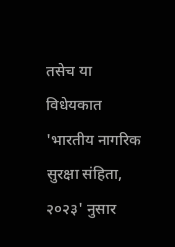तसेच या विधेयकात 'भारतीय नागरिक सुरक्षा संहिता, २०२३' नुसार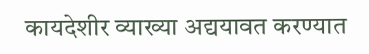कायदेशीर व्याख्या अद्ययावत करण्यात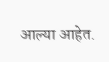आल्या आहेत.